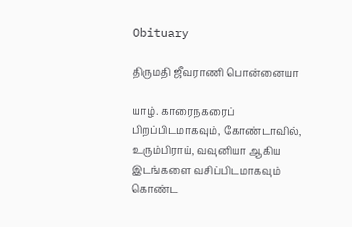Obituary

திருமதி ஜீவராணி பொன்னையா

யாழ். காரைநகரைப் பிறப்பிடமாகவும், கோண்டாவில், உரும்பிராய், வவுனியா ஆகிய இடங்களை வசிப்பிடமாகவும் கொண்ட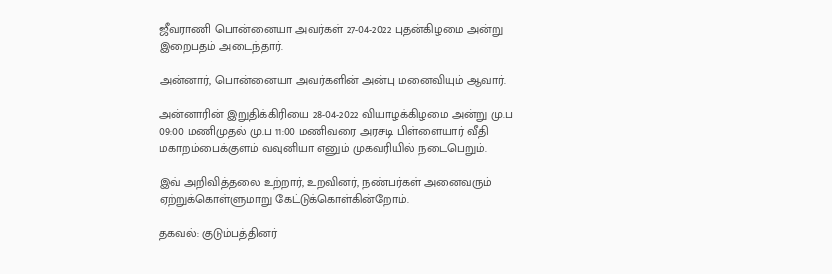ஜீவராணி பொன்னையா அவர்கள் 27-04-2022 புதன்கிழமை அன்று இறைபதம் அடைந்தார்.

அன்னார், பொன்னையா அவர்களின் அன்பு மனைவியும் ஆவார்.

அன்னாரின் இறுதிக்கிரியை 28-04-2022 வியாழக்கிழமை அன்று மு.ப 09:00 மணிமுதல் மு.ப 11:00 மணிவரை அரசடி பிள்ளையார் வீதி மகாறம்பைக்குளம் வவுனியா எனும் முகவரியில் நடைபெறும்.

இவ் அறிவித்தலை உற்றார், உறவினர், நண்பர்கள் அனைவரும் ஏற்றுக்கொள்ளுமாறு கேட்டுக்கொள்கின்றோம்.

தகவல்: குடும்பத்தினர்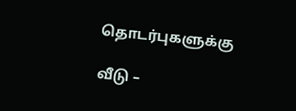தொடர்புகளுக்கு

வீடு –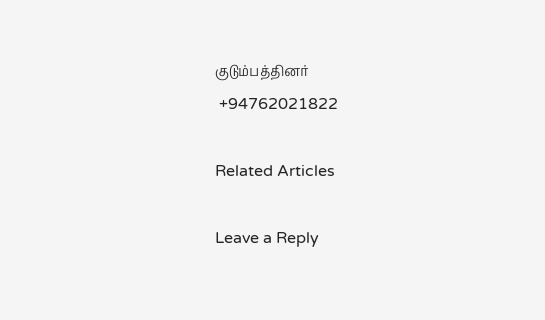குடும்பத்தினர்
 +94762021822

Related Articles

Leave a Reply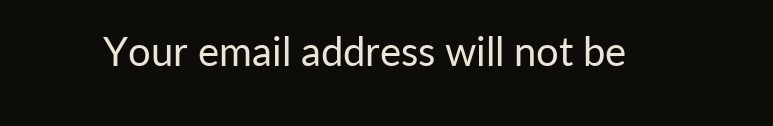Your email address will not be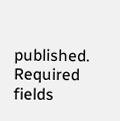published. Required fields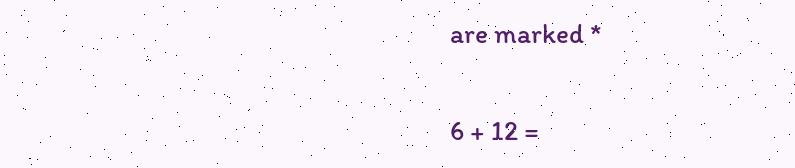are marked *

6 + 12 =